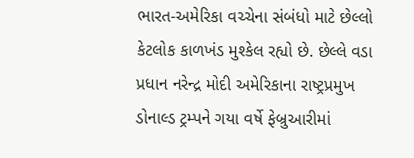ભારત-અમેરિકા વચ્ચેના સંબંધો માટે છેલ્લો કેટલોક કાળખંડ મુશ્કેલ રહ્યો છે. છેલ્લે વડા પ્રધાન નરેન્દ્ર મોદી અમેરિકાના રાષ્ટ્રપ્રમુખ ડોનાલ્ડ ટ્રમ્પને ગયા વર્ષે ફેબ્રુઆરીમાં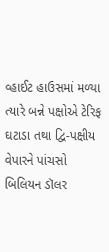વ્હાઈટ હાઉસમાં મળ્યા ત્યારે બન્ને પક્ષોએ ટેરિફ ઘટાડા તથા દ્વિ-પક્ષીય વેપારને પાંચસો બિલિયન ડૉલર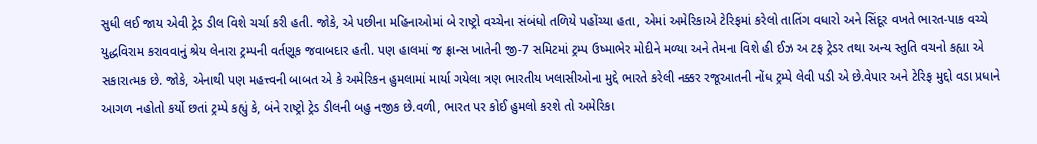સુધી લઈ જાય એવી ટ્રેડ ડીલ વિશે ચર્ચા કરી હતી. જોકે, એ પછીના મહિનાઓમાં બે રાષ્ટ્રો વચ્ચેના સંબંધો તળિયે પહોંચ્યા હતા, એમાં અમેરિકાએ ટેરિફમાં કરેલો તાતિંગ વધારો અને સિંદૂર વખતે ભારત-પાક વચ્ચે યુદ્ધવિરામ કરાવવાનું શ્રેય લેનારા ટ્રમ્પની વર્તણૂક જવાબદાર હતી. પણ હાલમાં જ ફ્રાન્સ ખાતેની જી-7 સમિટમાં ટ્રમ્પ ઉષ્માભેર મોદીને મળ્યા અને તેમના વિશે હી ઈઝ અ ટફ ટ્રેડર તથા અન્ય સ્તુતિ વચનો કહ્યા એ સકારાત્મક છે. જોકે, એનાથી પણ મહત્ત્વની બાબત એ કે અમેરિકન હુમલામાં માર્યા ગયેલા ત્રણ ભારતીય ખલાસીઓના મુદ્દે ભારતે કરેલી નક્કર રજૂઆતની નોંધ ટ્રમ્પે લેવી પડી એ છે.વેપાર અને ટેરિફ મુદ્દો વડા પ્રધાને આગળ નહોતો કર્યો છતાં ટ્રમ્પે કહ્યું કે, બંને રાષ્ટ્રો ટ્રેડ ડીલની બહુ નજીક છે.વળી, ભારત પર કોઈ હુમલો કરશે તો અમેરિકા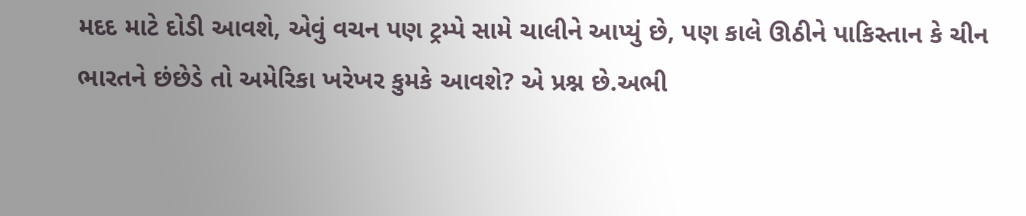મદદ માટે દોડી આવશે, એવું વચન પણ ટ્રમ્પે સામે ચાલીને આપ્યું છે, પણ કાલે ઊઠીને પાકિસ્તાન કે ચીન ભારતને છંછેડે તો અમેરિકા ખરેખર કુમકે આવશે? એ પ્રશ્ન છે.અભી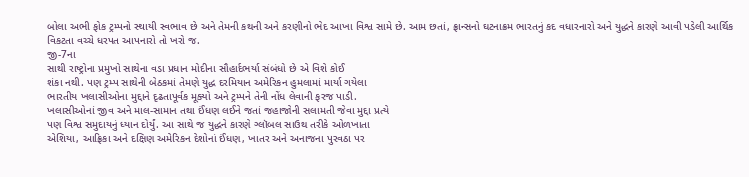બોલા અભી ફોક ટ્રમ્પનો સ્થાયી સ્વભાવ છે અને તેમની કથની અને કરણીનો ભેદ આખા વિશ્વ સામે છે. આમ છતાં, ફ્રાન્સનો ઘટનાક્રમ ભારતનું કદ વધારનારો અને યુદ્ધને કારણે આવી પડેલી આર્થિક વિકટતા વચ્ચે ધરપત આપનારો તો ખરો જ.
જી-7ના
સાથી રાષ્ટ્રોના પ્રમુખો સાથેના વડા પ્રધાન મોદીના સૌહાર્દભર્યા સંબંધો છે એ વિશે કોઈ
શંકા નથી. પણ ટ્રમ્પ સાથેની બેઠકમાં તેમણે યુદ્ધ દરમિયાન અમેરિકન હુમલામાં માર્યા ગયેલા
ભારતીય ખલાસીઓના મુદ્દાને દૃઢતાપૂર્વક મૂક્યો અને ટ્રમ્પને તેની નોંધ લેવાની ફરજ પાડી.
ખલાસીઓનાં જીવ અને માલ-સામાન તથા ઈંધણ લઈને જતાં જહાજોની સલામતી જેવા મુદ્દા પ્રત્યે
પણ વિશ્વ સમુદાયનું ધ્યાન દોર્યું. આ સાથે જ યુદ્ધને કારણે ગ્લૉબલ સાઉથ તરીકે ઓળખાતા
એશિયા, આફ્રિકા અને દક્ષિણ અમેરિકન દેશોનાં ઈંધણ, ખાતર અને અનાજના પુરવઠા પર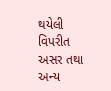થયેલી
વિપરીત અસર તથા અન્ય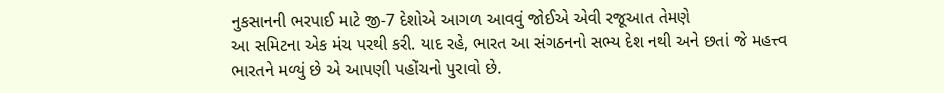નુકસાનની ભરપાઈ માટે જી-7 દેશોએ આગળ આવવું જોઈએ એવી રજૂઆત તેમણે
આ સમિટના એક મંચ પરથી કરી. યાદ રહે, ભારત આ સંગઠનનો સભ્ય દેશ નથી અને છતાં જે મહત્ત્વ
ભારતને મળ્યું છે એ આપણી પહોંચનો પુરાવો છે.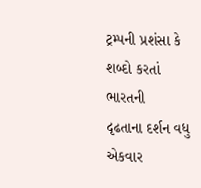ટ્રમ્પની પ્રશંસા કે શબ્દો કરતાં ભારતની
દૃઢતાના દર્શન વધુ એકવાર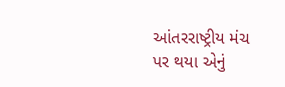આંતરરાષ્ટ્રીય મંચ પર થયા એનું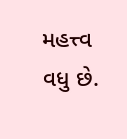મહત્ત્વ વધુ છે.